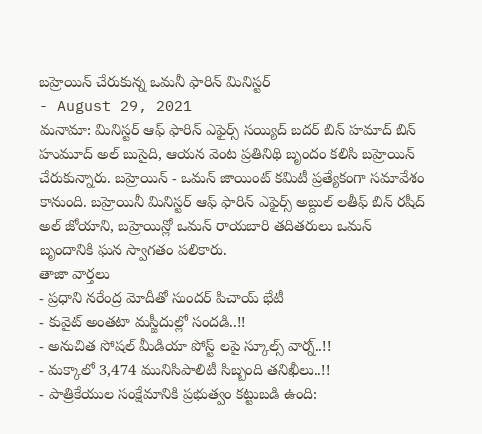బహ్రెయిన్ చేరుకున్న ఒమనీ ఫారిన్ మినిస్టర్
- August 29, 2021
మనామా: మినిస్టర్ ఆఫ్ ఫారిన్ ఎఫైర్స్ సయ్యిద్ బదర్ బిన్ హమాద్ బిన్ హుమూద్ అల్ బుసైది, ఆయన వెంట ప్రతినిథి బృందం కలిసి బహ్రెయిన్ చేరుకున్నారు. బహ్రెయిన్ - ఒమన్ జాయింట్ కమిటీ ప్రత్యేకంగా సమావేశం కానుంది. బహ్రెయినీ మినిస్టర్ ఆఫ్ ఫారిన్ ఎఫైర్స్ అబ్దుల్ లతీఫ్ బిన్ రషీద్ అల్ జోయాని, బహ్రెయిన్లో ఒమన్ రాయబారి తదితరులు ఒమన్ బృందానికి ఘన స్వాగతం పలికారు.
తాజా వార్తలు
- ప్రధాని నరేంద్ర మోదీతో సుందర్ పిచాయ్ భేటీ
- కువైట్ అంతటా మస్జీదుల్లో సందడి..!!
- అనుచిత సోషల్ మీడియా పోస్ట్ లపై స్కూల్స్ వార్న్..!!
- మక్కాలో 3,474 మునిసిపాలిటీ సిబ్బంది తనిఖీలు..!!
- పాత్రికేయుల సంక్షేమానికి ప్రభుత్వం కట్టుబడి ఉంది: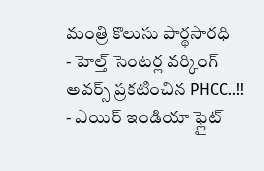మంత్రి కొలుసు పార్థసారధి
- హెల్త్ సెంటర్ల వర్కింగ్ అవర్స్ ప్రకటించిన PHCC..!!
- ఎయిర్ ఇండియా ఫ్లైట్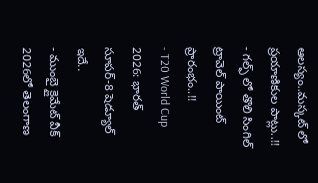ఆలస్యం..మస్కట్ లో ప్రయాణికుల పాట్లు..!!
- గల్ఫ్ లో తొలి సింగిల్ ట్రావెల్ పాయింట్ ప్రారంభం..!!
- T20 World Cup 2026: భారత్ సూపర్-8 షెడ్యూల్ ఇదే..
- ముంబై క్లైమేట్ వీక్ 2026లో తెలంగాణ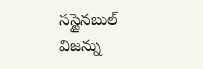సస్టైనబుల్ విజన్ను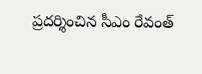ప్రదర్శించిన సీఎం రేవంత్